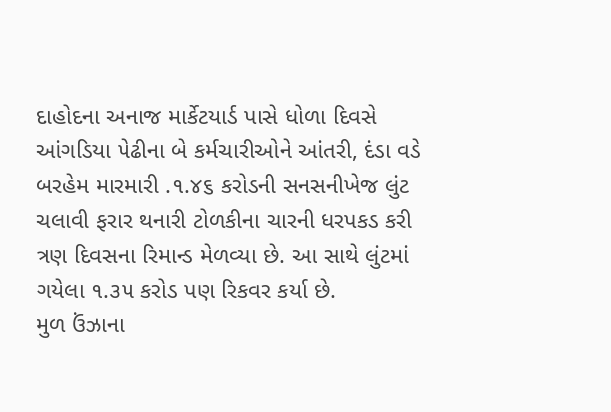દાહોદના અનાજ માર્કેટયાર્ડ પાસે ધોળા દિવસે આંગડિયા ૫ેઢીના બે કર્મચારીઓને આંતરી, દંડા વડે બરહેમ મારમારી .૧.૪૬ કરોડની સનસનીખેજ લુંટ ચલાવી ફરાર થનારી ટોળકીના ચારની ધરપકડ કરી ત્રણ દિવસના રિમાન્ડ મેળવ્યા છે. આ સાથે લુંટમાં ગયેલા ૧.૩૫ કરોડ પણ રિકવર કર્યા છે.
મુળ ઉંઝાના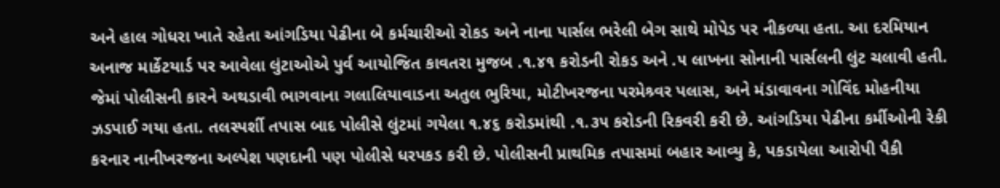અને હાલ ગોધરા ખાતે રહેતા આંગડિયા પેઢીના બે કર્મચારીઓ રોકડ અને નાના પાર્સલ ભરેલી બેગ સાથે મોપેડ પર નીકળ્યા હતા. આ દરમિયાન અનાજ માર્કેટયાર્ડ પર આવેલા લુંટાઓએ પુર્વ આયોજિત કાવતરા મુજબ .૧.૪૧ કરોડની રોકડ અને .૫ લાખના સોનાની પાર્સલની લુંટ ચલાવી હતી. જેમાં પોલીસની કારને અથડાવી ભાગવાના ગલાલિયાવાડના અતુલ ભુરિયા, મોટીખરજના પરમેશ્ર્વર પલાસ, અને મંડાવાવના ગોવિંદ મોહનીયા ઝડપાઈ ગયા હતા. તલસ્પર્શી તપાસ બાદ પોલીસે લુંટમાં ગયેલા ૧.૪૬ કરોડમાંથી .૧.૩૫ કરોડની રિકવરી કરી છે. આંગડિયા પેઢીના કર્મીઓની રેકી કરનાર નાનીખરજના અલ્પેશ પણદાની પણ પોલીસે ધરપકડ કરી છે. પોલીસની પ્રાથમિક તપાસમાં બહાર આવ્યુ કે, પકડાયેલા આરોપી પૈકી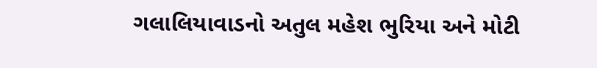ગલાલિયાવાડનો અતુલ મહેશ ભુરિયા અને મોટી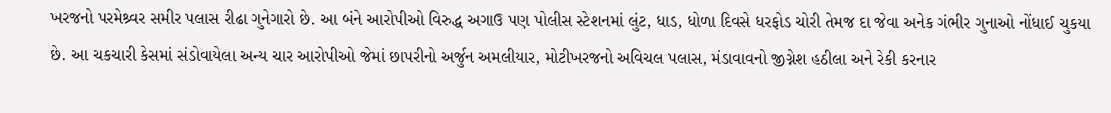ખરજનો પરમેશ્ર્વર સમીર પલાસ રીઢા ગુનેગારો છે. આ બંને આરોપીઓ વિરુદ્ધ અગાઉ પણ પોલીસ સ્ટેશનમાં લુંટ, ધાડ, ધોળા દિવસે ધરફોડ ચોરી તેમજ દા જેવા અનેક ગંભીર ગુનાઓ નોંધાઈ ચુકયા છે. આ ચકચારી કેસમાં સંડોવાયેલા અન્ય ચાર આરોપીઓ જેમાં છાપરીનો અર્જુન અમલીયાર, મોટીખરજનો અવિચલ પલાસ, મંડાવાવનો જીગ્નેશ હઠીલા અને રેકી કરનાર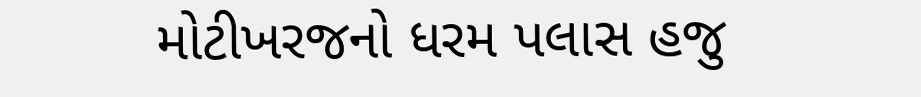મોટીખરજનો ધરમ પલાસ હજુ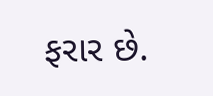ફરાર છે.